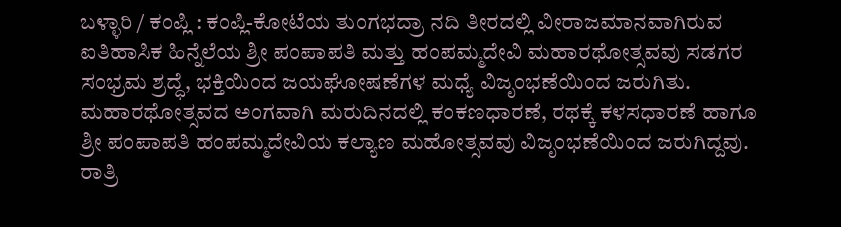ಬಳ್ಳಾರಿ / ಕಂಪ್ಲಿ : ಕಂಪ್ಲಿ-ಕೋಟೆಯ ತುಂಗಭದ್ರಾ ನದಿ ತೀರದಲ್ಲಿ ವೀರಾಜಮಾನವಾಗಿರುವ ಐತಿಹಾಸಿಕ ಹಿನ್ನೆಲೆಯ ಶ್ರೀ ಪಂಪಾಪತಿ ಮತ್ತು ಹಂಪಮ್ಮದೇವಿ ಮಹಾರಥೋತ್ಸವವು ಸಡಗರ ಸಂಭ್ರಮ ಶ್ರದ್ಧೆ, ಭಕ್ತಿಯಿಂದ ಜಯಘೋಷಣೆಗಳ ಮಧ್ಯೆ ವಿಜೃಂಭಣೆಯಿಂದ ಜರುಗಿತು. ಮಹಾರಥೋತ್ಸವದ ಅಂಗವಾಗಿ ಮರುದಿನದಲ್ಲಿ ಕಂಕಣಧಾರಣೆ, ರಥಕ್ಕೆ ಕಳಸಧಾರಣೆ ಹಾಗೂ ಶ್ರೀ ಪಂಪಾಪತಿ ಹಂಪಮ್ಮದೇವಿಯ ಕಲ್ಯಾಣ ಮಹೋತ್ಸವವು ವಿಜೃಂಭಣೆಯಿಂದ ಜರುಗಿದ್ದವು. ರಾತ್ರಿ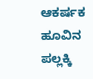ಆಕರ್ಷಕ ಹೂವಿನ ಪಲ್ಲಕ್ಕಿ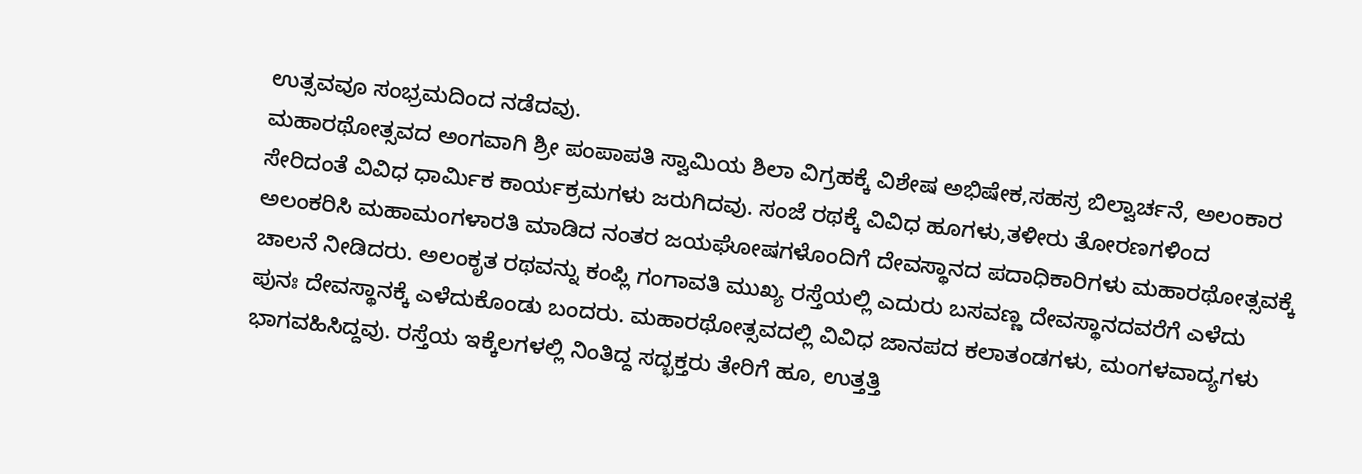ಉತ್ಸವವೂ ಸಂಭ್ರಮದಿಂದ ನಡೆದವು.
ಮಹಾರಥೋತ್ಸವದ ಅಂಗವಾಗಿ ಶ್ರೀ ಪಂಪಾಪತಿ ಸ್ವಾಮಿಯ ಶಿಲಾ ವಿಗ್ರಹಕ್ಕೆ ವಿಶೇಷ ಅಭಿಷೇಕ,ಸಹಸ್ರ ಬಿಲ್ವಾರ್ಚನೆ, ಅಲಂಕಾರ ಸೇರಿದಂತೆ ವಿವಿಧ ಧಾರ್ಮಿಕ ಕಾರ್ಯಕ್ರಮಗಳು ಜರುಗಿದವು. ಸಂಜೆ ರಥಕ್ಕೆ ವಿವಿಧ ಹೂಗಳು,ತಳೀರು ತೋರಣಗಳಿಂದ ಅಲಂಕರಿಸಿ ಮಹಾಮಂಗಳಾರತಿ ಮಾಡಿದ ನಂತರ ಜಯಘೋಷಗಳೊಂದಿಗೆ ದೇವಸ್ಥಾನದ ಪದಾಧಿಕಾರಿಗಳು ಮಹಾರಥೋತ್ಸವಕ್ಕೆ ಚಾಲನೆ ನೀಡಿದರು. ಅಲಂಕೃತ ರಥವನ್ನು ಕಂಪ್ಲಿ ಗಂಗಾವತಿ ಮುಖ್ಯ ರಸ್ತೆಯಲ್ಲಿ ಎದುರು ಬಸವಣ್ಣ ದೇವಸ್ಥಾನದವರೆಗೆ ಎಳೆದು ಪುನಃ ದೇವಸ್ಥಾನಕ್ಕೆ ಎಳೆದುಕೊಂಡು ಬಂದರು. ಮಹಾರಥೋತ್ಸವದಲ್ಲಿ ವಿವಿಧ ಜಾನಪದ ಕಲಾತಂಡಗಳು, ಮಂಗಳವಾದ್ಯಗಳು ಭಾಗವಹಿಸಿದ್ದವು. ರಸ್ತೆಯ ಇಕ್ಕೆಲಗಳಲ್ಲಿ ನಿಂತಿದ್ದ ಸದ್ಭಕ್ತರು ತೇರಿಗೆ ಹೂ, ಉತ್ತತ್ತಿ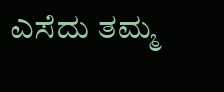ಎಸೆದು ತಮ್ಮ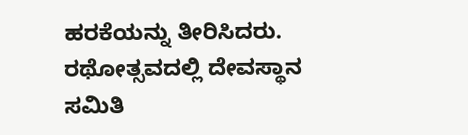ಹರಕೆಯನ್ನು ತೀರಿಸಿದರು. ರಥೋತ್ಸವದಲ್ಲಿ ದೇವಸ್ಥಾನ ಸಮಿತಿ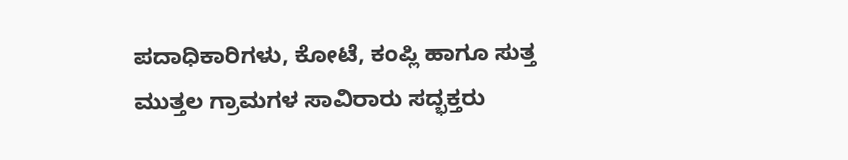ಪದಾಧಿಕಾರಿಗಳು, ಕೋಟೆ, ಕಂಪ್ಲಿ ಹಾಗೂ ಸುತ್ತ ಮುತ್ತಲ ಗ್ರಾಮಗಳ ಸಾವಿರಾರು ಸದ್ಭಕ್ತರು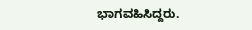ಭಾಗವಹಿಸಿದ್ದರು.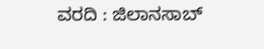ವರದಿ : ಜಿಲಾನಸಾಬ್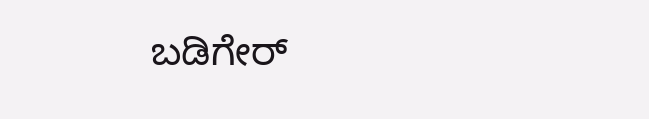ಬಡಿಗೇರ್